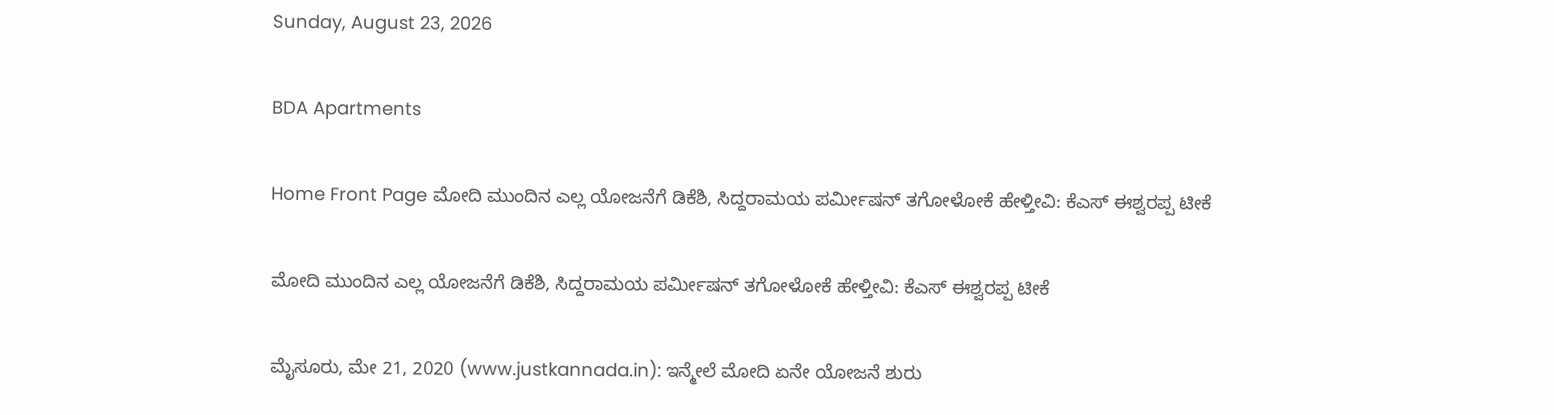Sunday, August 23, 2026

BDA Apartments

Home Front Page ಮೋದಿ ಮುಂದಿನ ಎಲ್ಲ ಯೋಜನೆಗೆ ಡಿಕೆಶಿ, ಸಿದ್ದರಾಮಯ ಪರ್ಮೀಷನ್ ತಗೋಳೋಕೆ ಹೇಳ್ತೀವಿ: ಕೆಎಸ್ ಈಶ್ವರಪ್ಪ ಟೀಕೆ

ಮೋದಿ ಮುಂದಿನ ಎಲ್ಲ ಯೋಜನೆಗೆ ಡಿಕೆಶಿ, ಸಿದ್ದರಾಮಯ ಪರ್ಮೀಷನ್ ತಗೋಳೋಕೆ ಹೇಳ್ತೀವಿ: ಕೆಎಸ್ ಈಶ್ವರಪ್ಪ ಟೀಕೆ

ಮೈಸೂರು, ಮೇ 21, 2020 (www.justkannada.in): ಇನ್ಮೇಲೆ ಮೋದಿ ಏನೇ ಯೋಜನೆ ಶುರು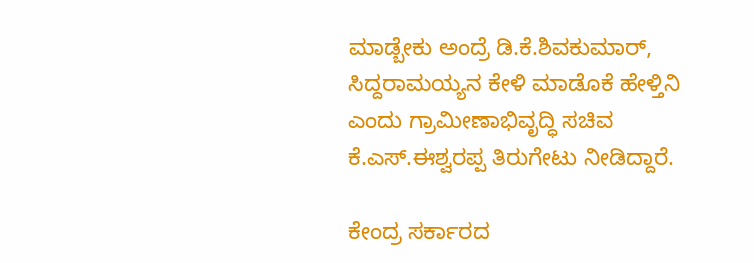ಮಾಡ್ಬೇಕು ಅಂದ್ರೆ ಡಿ.ಕೆ.ಶಿವಕುಮಾರ್, ಸಿದ್ದರಾಮಯ್ಯನ ಕೇಳಿ ಮಾಡೊಕೆ ಹೇಳ್ತಿನಿ ಎಂದು ಗ್ರಾಮೀಣಾಭಿವೃದ್ಧಿ ಸಚಿವ ಕೆ.ಎಸ್.ಈಶ್ವರಪ್ಪ ತಿರುಗೇಟು ನೀಡಿದ್ದಾರೆ.

ಕೇಂದ್ರ ಸರ್ಕಾರದ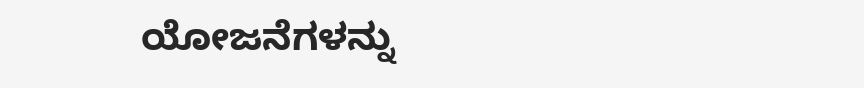ಯೋಜನೆಗಳನ್ನು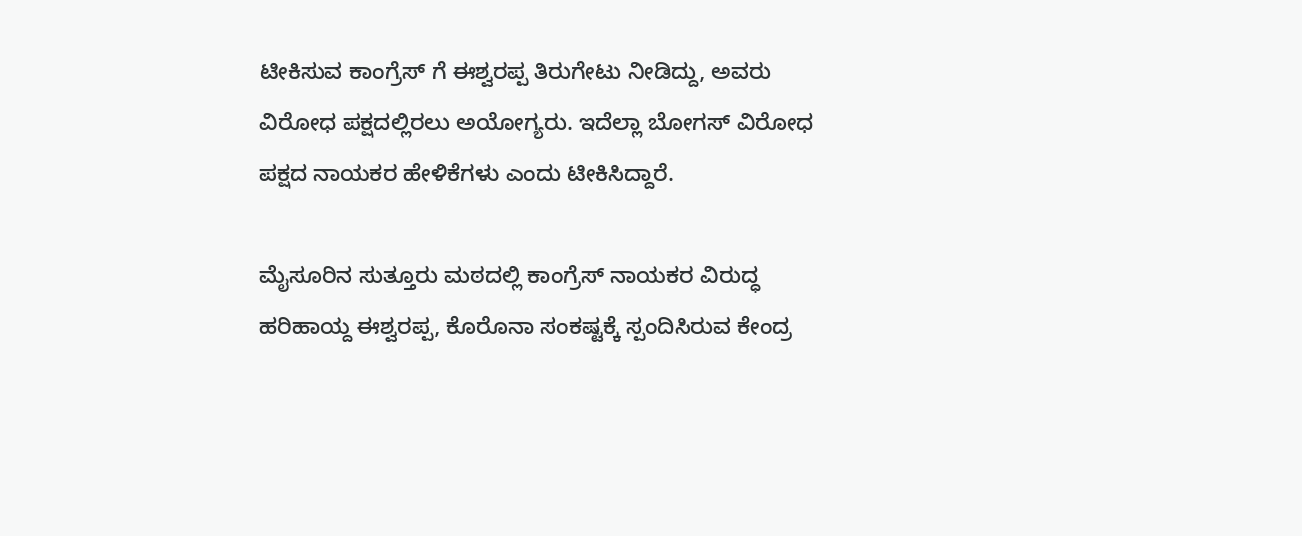ಟೀಕಿಸುವ ಕಾಂಗ್ರೆಸ್ ಗೆ ಈಶ್ವರಪ್ಪ ತಿರುಗೇಟು ನೀಡಿದ್ದು, ಅವರು ವಿರೋಧ ಪಕ್ಷದಲ್ಲಿರಲು ಅಯೋಗ್ಯರು. ಇದೆಲ್ಲಾ ಬೋಗಸ್ ವಿರೋಧ ಪಕ್ಷದ ನಾಯಕರ ಹೇಳಿಕೆಗಳು ಎಂದು ಟೀಕಿಸಿದ್ದಾರೆ.

ಮೈಸೂರಿನ ಸುತ್ತೂರು ಮಠದಲ್ಲಿ ಕಾಂಗ್ರೆಸ್ ನಾಯಕರ ವಿರುದ್ಧ ಹರಿಹಾಯ್ದ ಈಶ್ವರಪ್ಪ, ಕೊರೊನಾ ಸಂಕಷ್ಟಕ್ಕೆ ಸ್ಪಂದಿಸಿರುವ ಕೇಂದ್ರ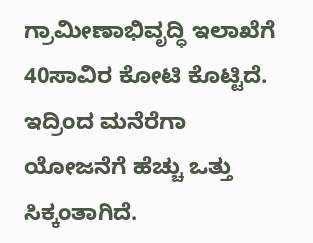ಗ್ರಾಮೀಣಾಭಿವೃದ್ಧಿ ಇಲಾಖೆಗೆ 40ಸಾವಿರ ಕೋಟಿ ಕೊಟ್ಟಿದೆ. ಇದ್ರಿಂದ ಮನೆರೆಗಾ ಯೋಜನೆಗೆ ಹೆಚ್ಚು ಒತ್ತು ಸಿಕ್ಕಂತಾಗಿದೆ.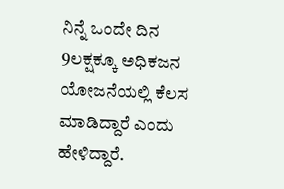ನಿನ್ನೆ ಒಂದೇ ದಿನ 9ಲಕ್ಷಕ್ಕೂ ಅಧಿಕಜನ ಯೋಜನೆಯಲ್ಲಿ ಕೆಲಸ ಮಾಡಿದ್ದಾರೆ ಎಂದು ಹೇಳಿದ್ದಾರೆ.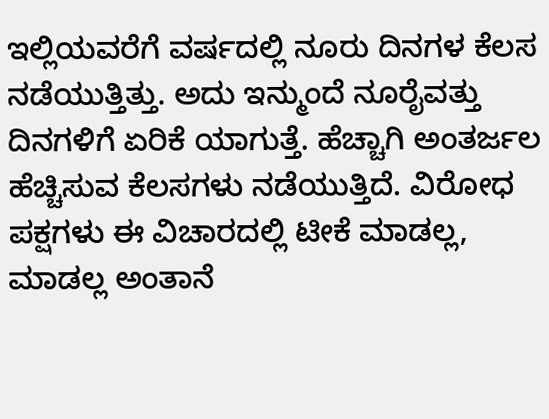ಇಲ್ಲಿಯವರೆಗೆ ವರ್ಷದಲ್ಲಿ ನೂರು ದಿನಗಳ ಕೆಲಸ ನಡೆಯುತ್ತಿತ್ತು. ಅದು ಇನ್ಮುಂದೆ ನೂರೈವತ್ತು ದಿನಗಳಿಗೆ ಏರಿಕೆ ಯಾಗುತ್ತೆ. ಹೆಚ್ಚಾಗಿ ಅಂತರ್ಜಲ ಹೆಚ್ಚಿಸುವ ಕೆಲಸಗಳು ನಡೆಯುತ್ತಿದೆ. ವಿರೋಧ ಪಕ್ಷಗಳು ಈ ವಿಚಾರದಲ್ಲಿ ಟೀಕೆ ಮಾಡಲ್ಲ, ಮಾಡಲ್ಲ ಅಂತಾನೆ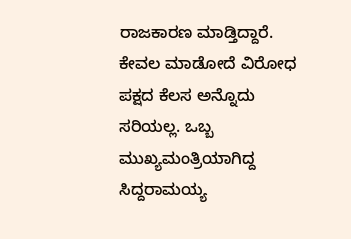ರಾಜಕಾರಣ ಮಾಡ್ತಿದ್ದಾರೆ. ಕೇವಲ ಮಾಡೋದೆ ವಿರೋಧ ಪಕ್ಷದ ಕೆಲಸ ಅನ್ನೊದು ಸರಿಯಲ್ಲ. ಒಬ್ಬ ಮುಖ್ಯಮಂತ್ರಿಯಾಗಿದ್ದ ಸಿದ್ದರಾಮಯ್ಯ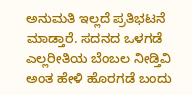ಅನುಮತಿ ಇಲ್ಲದೆ ಪ್ರತಿಭಟನೆ ಮಾಡ್ತಾರೆ. ಸದನದ ಒಳಗಡೆ ಎಲ್ಲರೀತಿಯ ಬೆಂಬಲ ನೀಡ್ತಿವಿ ಅಂತ ಹೇಳಿ ಹೊರಗಡೆ ಬಂದು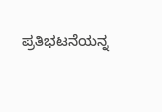ಪ್ರತಿಭಟನೆಯನ್ನ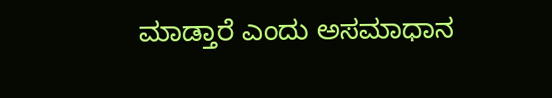ಮಾಡ್ತಾರೆ ಎಂದು ಅಸಮಾಧಾನ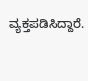ವ್ಯಕ್ತಪಡಿಸಿದ್ದಾರೆ.